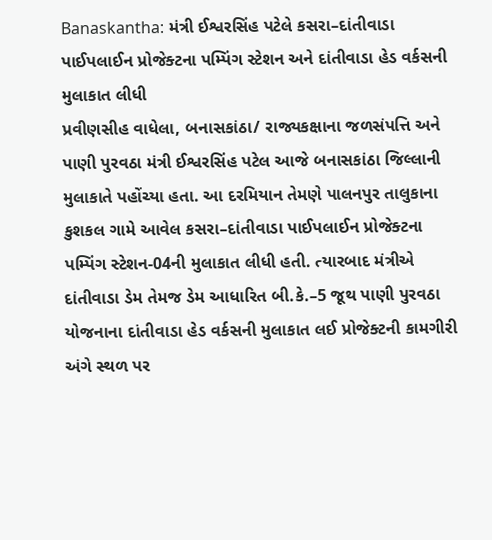Banaskantha: મંત્રી ઈશ્વરસિંહ પટેલે કસરા–દાંતીવાડા પાઈપલાઈન પ્રોજેક્ટના પમ્પિંગ સ્ટેશન અને દાંતીવાડા હેડ વર્કસની મુલાકાત લીધી
પ્રવીણસીહ વાધેલા, બનાસકાંઠા/ રાજ્યકક્ષાના જળસંપત્તિ અને પાણી પુરવઠા મંત્રી ઈશ્વરસિંહ પટેલ આજે બનાસકાંઠા જિલ્લાની મુલાકાતે પહોંચ્યા હતા. આ દરમિયાન તેમણે પાલનપુર તાલુકાના કુશકલ ગામે આવેલ કસરા–દાંતીવાડા પાઈપલાઈન પ્રોજેક્ટના પમ્પિંગ સ્ટેશન-04ની મુલાકાત લીધી હતી. ત્યારબાદ મંત્રીએ દાંતીવાડા ડેમ તેમજ ડેમ આધારિત બી.કે.–5 જૂથ પાણી પુરવઠા યોજનાના દાંતીવાડા હેડ વર્કસની મુલાકાત લઈ પ્રોજેક્ટની કામગીરી અંગે સ્થળ પર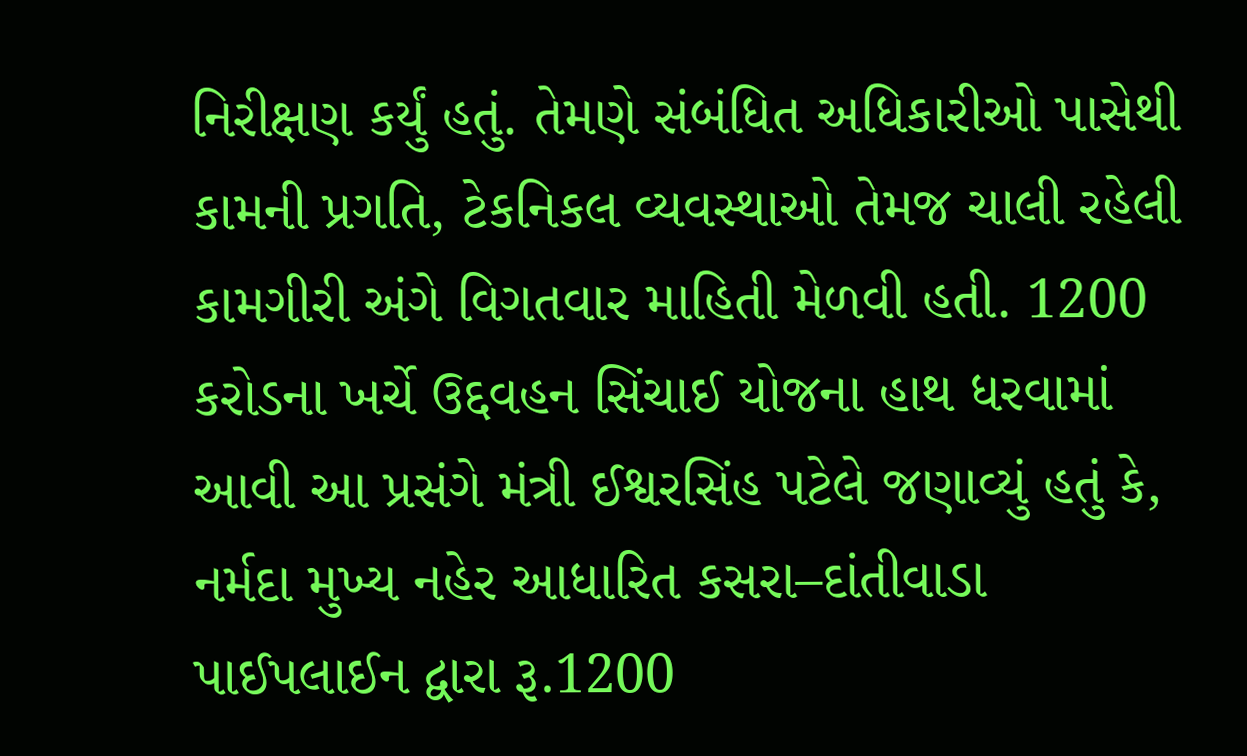નિરીક્ષણ કર્યું હતું. તેમણે સંબંધિત અધિકારીઓ પાસેથી કામની પ્રગતિ, ટેકનિકલ વ્યવસ્થાઓ તેમજ ચાલી રહેલી કામગીરી અંગે વિગતવાર માહિતી મેળવી હતી. 1200 કરોડના ખર્ચે ઉદ્દવહન સિંચાઈ યોજના હાથ ધરવામાં આવી આ પ્રસંગે મંત્રી ઈશ્વરસિંહ પટેલે જણાવ્યું હતું કે, નર્મદા મુખ્ય નહેર આધારિત કસરા–દાંતીવાડા પાઈપલાઈન દ્વારા રૂ.1200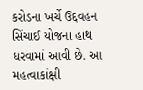કરોડના ખર્ચે ઉદ્દવહન સિંચાઈ યોજના હાથ ધરવામાં આવી છે. આ મહત્વાકાંક્ષી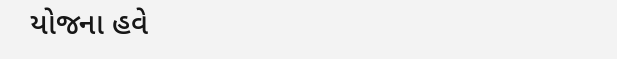યોજના હવે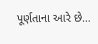પૂર્ણતાના આરે છે…